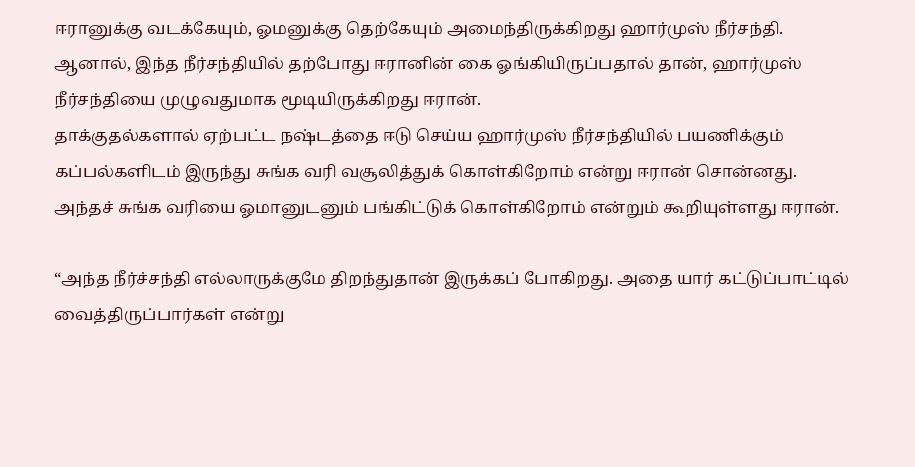ஈரானுக்கு வடக்கேயும், ஓமனுக்கு தெற்கேயும் அமைந்திருக்கிறது ஹார்முஸ் நீர்சந்தி.
ஆனால், இந்த நீர்சந்தியில் தற்போது ஈரானின் கை ஓங்கியிருப்பதால் தான், ஹார்முஸ் நீர்சந்தியை முழுவதுமாக மூடியிருக்கிறது ஈரான்.
தாக்குதல்களால் ஏற்பட்ட நஷ்டத்தை ஈடு செய்ய ஹார்முஸ் நீர்சந்தியில் பயணிக்கும் கப்பல்களிடம் இருந்து சுங்க வரி வசூலித்துக் கொள்கிறோம் என்று ஈரான் சொன்னது.
அந்தச் சுங்க வரியை ஓமானுடனும் பங்கிட்டுக் கொள்கிறோம் என்றும் கூறியுள்ளது ஈரான்.

“அந்த நீர்ச்சந்தி எல்லாருக்குமே திறந்துதான் இருக்கப் போகிறது. அதை யார் கட்டுப்பாட்டில் வைத்திருப்பார்கள் என்று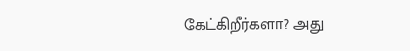கேட்கிறீர்களா? அது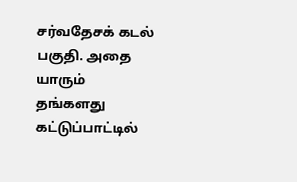சர்வதேசக் கடல் பகுதி. அதை யாரும் தங்களது கட்டுப்பாட்டில்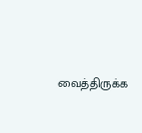வைத்திருக்க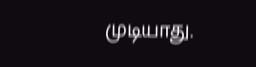முடியாது.